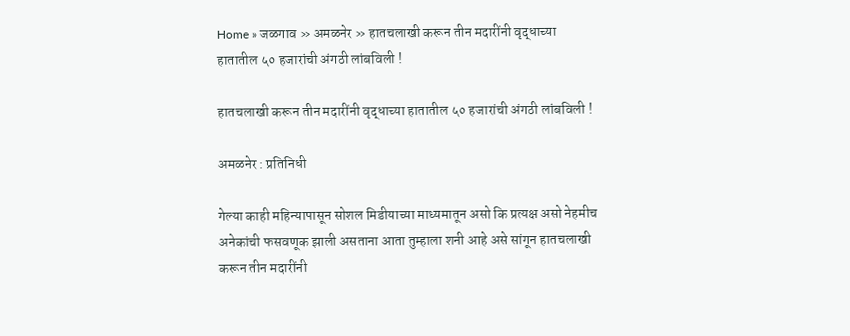Home » जळगाव » अमळनेर » हातचलाखी करून तीन मदारींनी वृद्धाच्या हातातील ५० हजारांची अंगठी लांबविली !

हातचलाखी करून तीन मदारींनी वृद्धाच्या हातातील ५० हजारांची अंगठी लांबविली !

अमळनेर : प्रतिनिधी

गेल्या काही महिन्यापासून सोशल मिडीयाच्या माध्यमातून असो कि प्रत्यक्ष असो नेहमीच अनेकांची फसवणूक झाली असताना आता तुम्हाला शनी आहे असे सांगून हातचलाखी करून तीन मदारींनी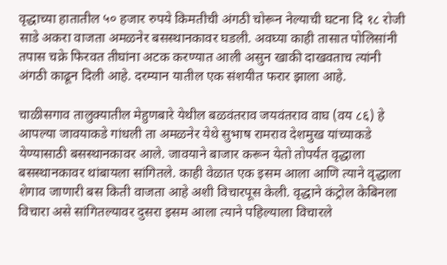वृद्धाच्या हातातील ५० हजार रुपये किमतीची अंगठी चोरून नेल्याची घटना दि १८ रोजी साडे अकरा वाजता अमळनेर बसस्थानकावर घडली. अवघ्या काही तासात पोलिसांनी तपास चक्रे फिरवत तीघांना अटक करण्यात आली असुन खाकी दाखवताच त्यांनी अंगठी काढून दिली आहे. दरम्यान यातील एक संशयीत फरार झाला आहे.

चाळीसगाव तालुक्यातील मेहुणबारे येथील बळवंतराव जयवंतराव वाघ (वय ८६) हे आपल्या जावयाकडे गांधली ता अमळनेर येथे सुभाष रामराव देशमुख यांच्याकडे येण्यासाठी बसस्थानकावर आले. जावयाने बाजार करून येतो तोपर्यंत वृद्धाला बसस्थानकावर थांबायला सांगितले. काही वेळात एक इसम आला आणि त्याने वृद्धाला शेगाव जाणारी बस किती वाजता आहे अशी विचारपूस केली. वृद्धाने कंट्रोल केबिनला विचारा असे सांगितल्यावर दुसरा इसम आला त्याने पहिल्याला विचारले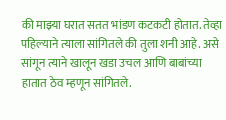की माझ्या घरात सतत भांडण कटकटी होतात. तेव्हा पहिल्याने त्याला सांगितले की तुला शनी आहे. असे सांगून त्याने खालून खडा उचल आणि बाबांच्या हातात ठेव म्हणून सांगितले.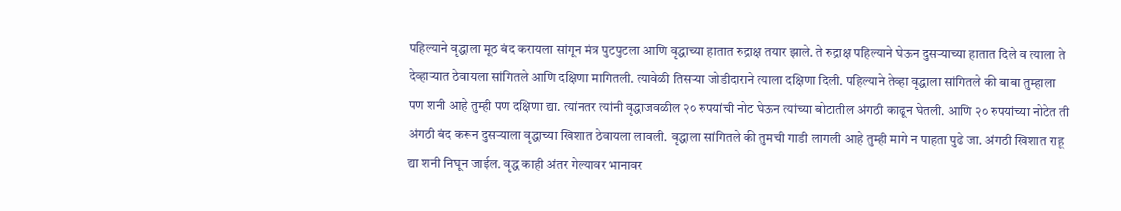पहिल्याने वृद्धाला मूठ बंद करायला सांगून मंत्र पुटपुटला आणि वृद्धाच्या हातात रुद्राक्ष तयार झाले. ते रुद्राक्ष पहिल्याने घेऊन दुसऱ्याच्या हातात दिले व त्याला ते देव्हाऱ्यात ठेवायला सांगितले आणि दक्षिणा मागितली. त्यावेळी तिसऱ्या जोडीदाराने त्याला दक्षिणा दिली. पहिल्याने तेव्हा वृद्धाला सांगितले की बाबा तुम्हाला पण शनी आहे तुम्ही पण दक्षिणा द्या. त्यांनतर त्यांनी वृद्धाजवळील २० रुपयांची नोट घेऊन त्यांच्या बोटातील अंगठी काढून घेतली. आणि २० रुपयांच्या नोटेत ती अंगठी बंद करून दुसऱ्याला वृद्धाच्या खिशात ठेवायला लावली. वृद्धाला सांगितले की तुमची गाडी लागली आहे तुम्ही मागे न पाहता पुढे जा. अंगठी खिशात राहू द्या शनी निघून जाईल. वृद्ध काही अंतर गेल्यावर भानावर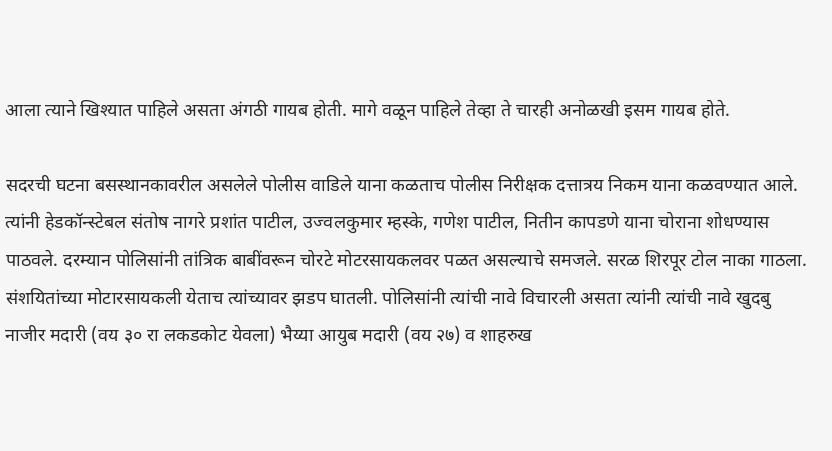आला त्याने खिश्यात पाहिले असता अंगठी गायब होती. मागे वळून पाहिले तेव्हा ते चारही अनोळखी इसम गायब होते.

सदरची घटना बसस्थानकावरील असलेले पोलीस वाडिले याना कळताच पोलीस निरीक्षक दत्तात्रय निकम याना कळवण्यात आले. त्यांनी हेडकॉन्स्टेबल संतोष नागरे प्रशांत पाटील, उज्वलकुमार म्हस्के, गणेश पाटील, नितीन कापडणे याना चोराना शोधण्यास पाठवले. दरम्यान पोलिसांनी तांत्रिक बाबींवरून चोरटे मोटरसायकलवर पळत असल्याचे समजले. सरळ शिरपूर टोल नाका गाठला. संशयितांच्या मोटारसायकली येताच त्यांच्यावर झडप घातली. पोलिसांनी त्यांची नावे विचारली असता त्यांनी त्यांची नावे खुदबु नाजीर मदारी (वय ३० रा लकडकोट येवला) भैय्या आयुब मदारी (वय २७) व शाहरुख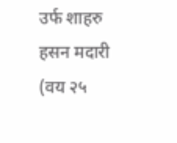उर्फ शाहरु हसन मदारी (वय २५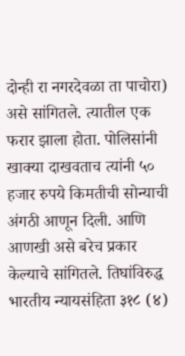दोन्ही रा नगरदेवळा ता पाचोरा) असे सांगितले. त्यातील एक फरार झाला होता. पोलिसांनी खाक्या दाखवताच त्यांनी ५० हजार रुपये किमतीची सोन्याची अंगठी आणून दिली. आणि आणखी असे बरेच प्रकार केल्याचे सांगितले. तिघांविरुद्ध भारतीय न्यायसंहिता ३१८ (४)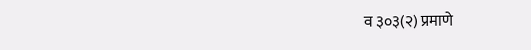व ३०३(२) प्रमाणे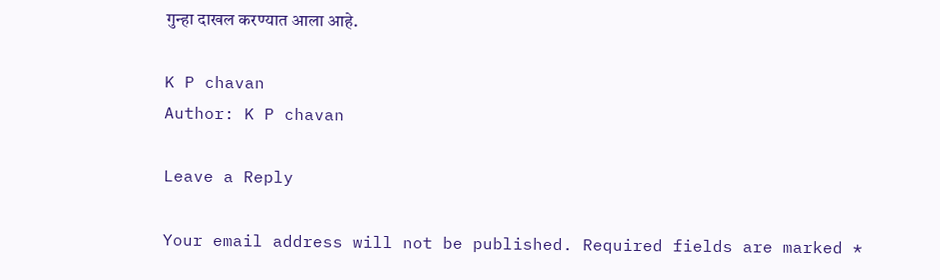गुन्हा दाखल करण्यात आला आहे.

K P chavan
Author: K P chavan

Leave a Reply

Your email address will not be published. Required fields are marked *